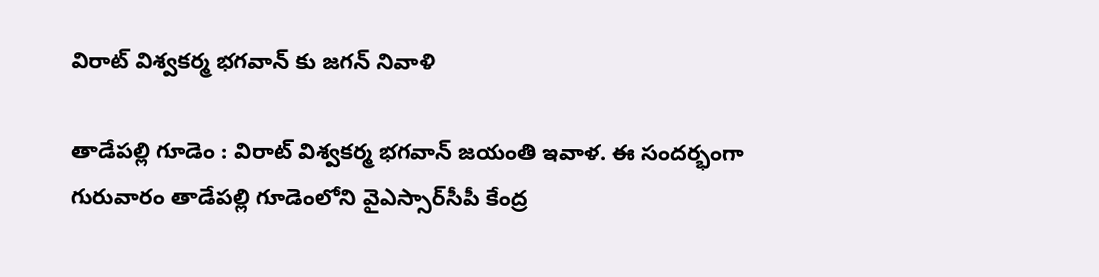విరాట్ విశ్వ‌క‌ర్మ భ‌గ‌వాన్ కు జ‌గ‌న్ నివాళి

తాడేప‌ల్లి గూడెం : విరాట్ విశ్వకర్మ భగవాన్ జయంతి ఇవాళ‌. ఈ సందర్భంగా గురువారం తాడేప‌ల్లి గూడెంలోని వైఎస్సార్‌సీపీ కేంద్ర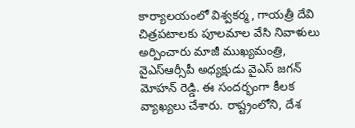కార్యాలయంలో విశ్వకర్మ, గాయత్రీ దేవి చిత్రపటాలకు పూలమాల వేసి నివాళులు అర్పించారు మాజీ ముఖ్య‌మంత్రి, వైఎస్ఆర్సీపీ అధ్య‌క్షుడు వైఎస్ జ‌గ‌న్ మోహ‌న్ రెడ్డి. ఈ సందర్భంగా కీల‌క వ్యాఖ్య‌లు చేశారు. రాష్ట్రంలోని, దేశ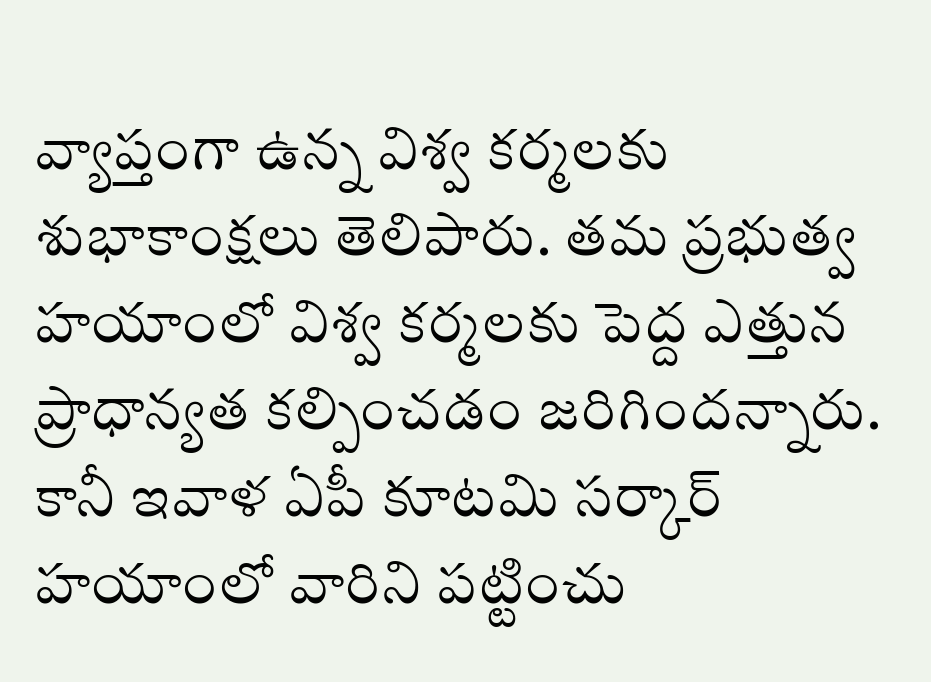వ్యాప్తంగా ఉన్న విశ్వ క‌ర్మ‌ల‌కు శుభాకాంక్ష‌లు తెలిపారు. త‌మ ప్ర‌భుత్వ హ‌యాంలో విశ్వ క‌ర్మ‌ల‌కు పెద్ద ఎత్తున ప్రాధాన్య‌త క‌ల్పించ‌డం జ‌రిగింద‌న్నారు. కానీ ఇవాళ ఏపీ కూట‌మి స‌ర్కార్ హ‌యాంలో వారిని ప‌ట్టించు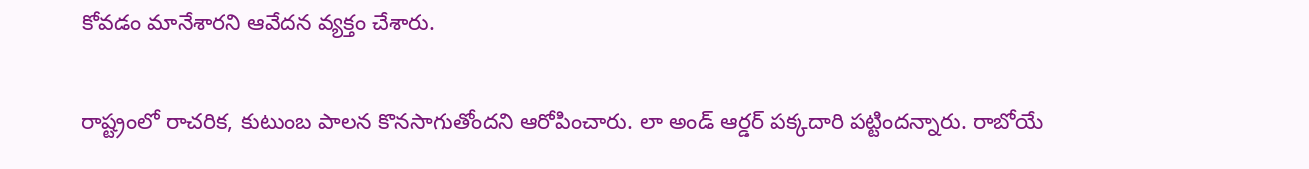కోవ‌డం మానేశార‌ని ఆవేద‌న వ్య‌క్తం చేశారు.

రాష్ట్రంలో రాచ‌రిక‌, కుటుంబ పాల‌న కొన‌సాగుతోంద‌ని ఆరోపించారు. లా అండ్ ఆర్డ‌ర్ ప‌క్క‌దారి ప‌ట్టింద‌న్నారు. రాబోయే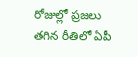రోజుల్లో ప్ర‌జ‌లు త‌గిన రీతిలో ఏపీ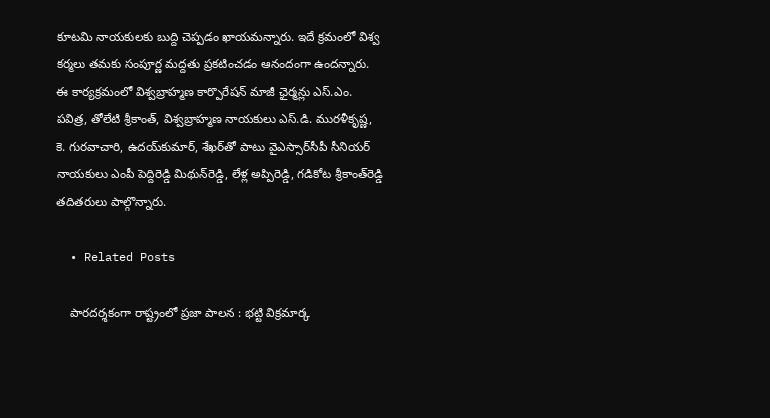కూట‌మి నాయ‌కుల‌కు బుద్ది చెప్ప‌డం ఖాయ‌మ‌న్నారు. ఇదే క్ర‌మంలో విశ్వ క‌ర్మ‌లు త‌మకు సంపూర్ణ మ‌ద్ద‌తు ప్ర‌క‌టించ‌డం ఆనందంగా ఉంద‌న్నారు. ఈ కార్యక్రమంలో విశ్వబ్రాహ్మణ కార్పొరేషన్‌ మాజీ ఛైర్మన్లు ఎస్‌.ఎం. పవిత్ర, తోలేటి శ్రీకాంత్‌, విశ్వబ్రాహ్మణ నాయకులు ఎస్‌.డి. మురళీకృష్ణ, కె. గురవాచారి, ఉదయ్‌కుమార్‌, శేఖర్‌తో పాటు వైఎస్సార్‌సీపీ సీనియర్‌ నాయకులు ఎంపీ పెద్దిరెడ్డి మిథున్‌రెడ్డి, లేళ్ల అప్పిరెడ్డి, గడికోట శ్రీకాంత్‌రెడ్డి తదితరులు పాల్గొన్నారు.

  • Related Posts

    పార‌ద‌ర్శ‌కంగా రాష్ట్రంలో ప్ర‌జా పాల‌న : భ‌ట్టి విక్ర‌మార్క‌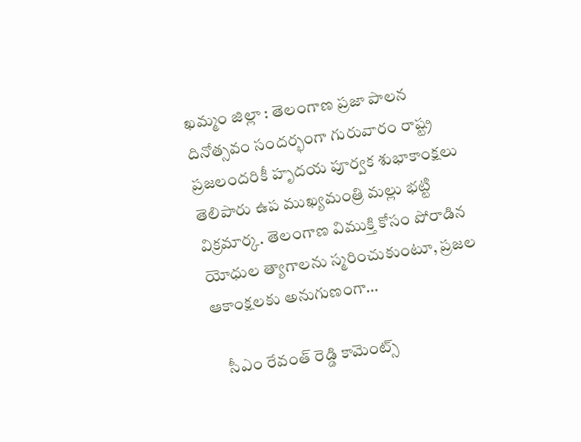ఖ‌మ్మం జిల్లా : తెలంగాణ ప్రజా పాలన దినోత్సవం సందర్భంగా గురువారం రాష్ట్ర ప్రజలందరికీ హృదయ పూర్వక శుభాకాంక్షలు తెలిపారు ఉప ముఖ్య‌మంత్రి మ‌ల్లు భట్టి విక్ర‌మార్క‌. తెలంగాణ విముక్తి కోసం పోరాడిన యోధుల త్యాగాలను స్మరించుకుంటూ, ప్రజల ఆకాంక్షలకు అనుగుణంగా…

    సీఎం రేవంత్ రెడ్డి కామెంట్స్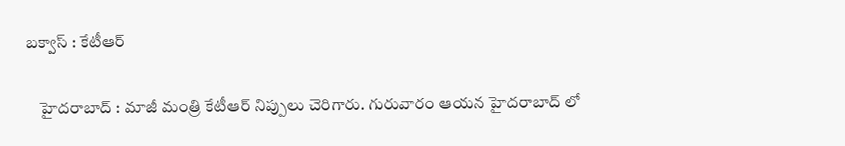బ‌క్వాస్ : కేటీఆర్

    హైద‌రాబాద్ : మాజీ మంత్రి కేటీఆర్ నిప్పులు చెరిగారు. గురువారం ఆయ‌న హైద‌రాబాద్ లో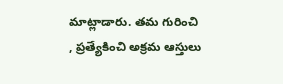మాట్లాడారు. త‌మ గురించి , ప్ర‌త్యేకించి అక్ర‌మ ఆస్తులు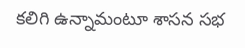క‌లిగి ఉన్నామంటూ శాస‌న స‌భ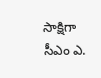సాక్షిగా సీఎం ఎ.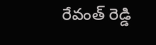రేవంత్ రెడ్డి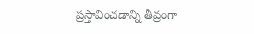ప్ర‌స్తావించడాన్ని తీవ్రంగా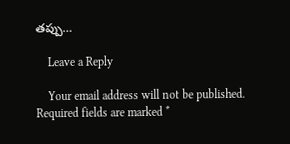త‌ప్పు…

    Leave a Reply

    Your email address will not be published. Required fields are marked *